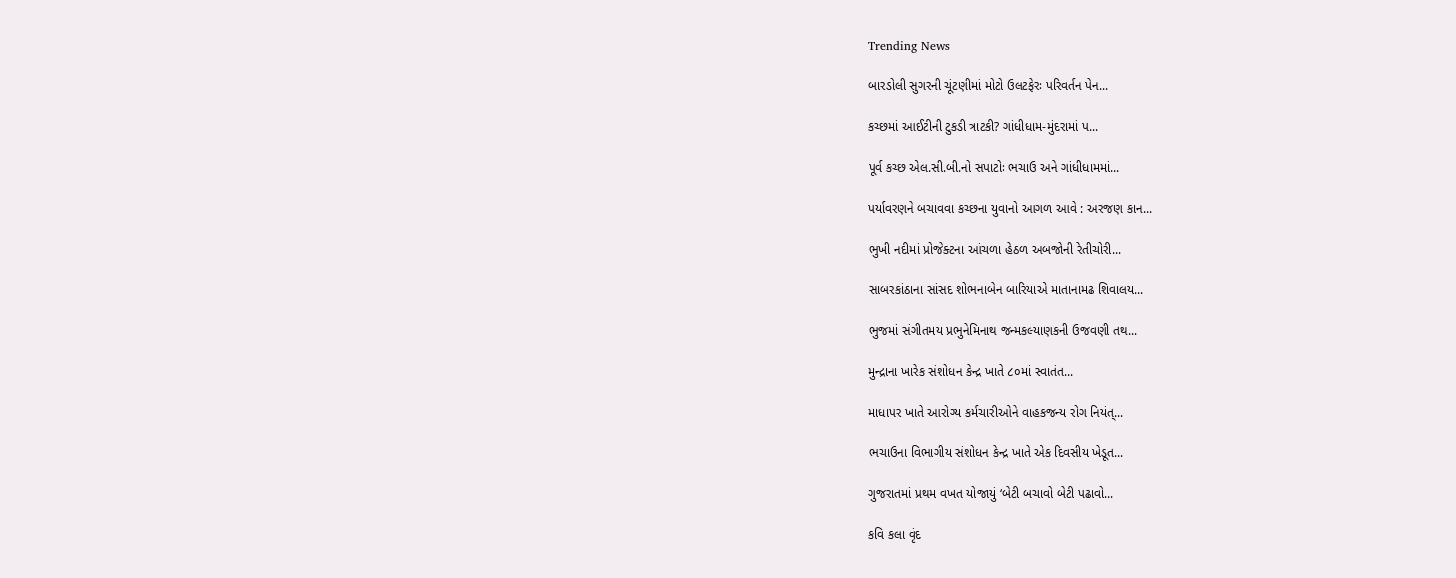Trending News

બારડોલી સુગરની ચૂંટણીમાં મોટો ઉલટફેરઃ પરિવર્તન પેન...

કચ્છમાં આઈટીની ટુકડી ત્રાટકી? ગાંધીધામ-મુંદરામાં પ...

પૂર્વ કચ્છ એલ.સી.બી.નો સપાટોઃ ભચાઉ અને ગાંધીધામમાં...

પર્યાવરણને બચાવવા કચ્છના યુવાનો આગળ આવે : અરજણ કાન...

ભુખી નદીમાં પ્રોજેક્ટના આંચળા હેઠળ અબજોની રેતીચોરી...

સાબરકાંઠાના સાંસદ શોભનાબેન બારિયાએ માતાનામઢ શિવાલય...

ભુજમાં સંગીતમય પ્રભુનેમિનાથ જન્મકલ્યાણકની ઉજવણી તથ...

મુન્દ્રાના ખારેક સંશોધન કેન્દ્ર ખાતે ૮૦માં સ્વાતંત...

માધાપર ખાતે આરોગ્ય કર્મચારીઓને વાહકજન્ય રોગ નિયંત્...

ભચાઉના વિભાગીય સંશોધન કેન્દ્ર ખાતે એક દિવસીય ખેડૂત...

ગુજરાતમાં પ્રથમ વખત યોજાયું ‘બેટી બચાવો બેટી પઢાવો...

કવિ કલા વૃંદ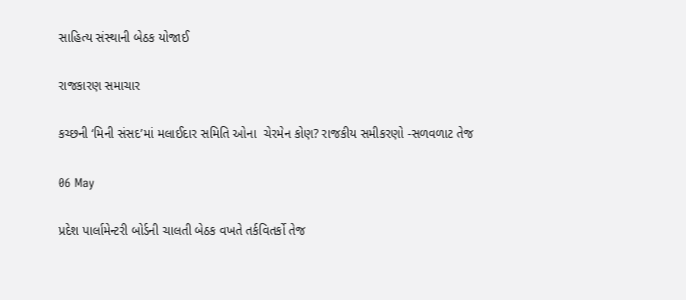સાહિત્ય સંસ્થાની બેઠક યોજાઈ

રાજકારણ સમાચાર

કચ્છની ‘મિની સંસદ’માં મલાઈદાર સમિતિ ઓના  ચેરમેન કોણ? રાજકીય સમીકરણો -સળવળાટ તેજ

06 May

પ્રદેશ પાર્લામેન્ટરી બોર્ડની ચાલતી બેઠક વખતે તર્કવિતર્કો તેજ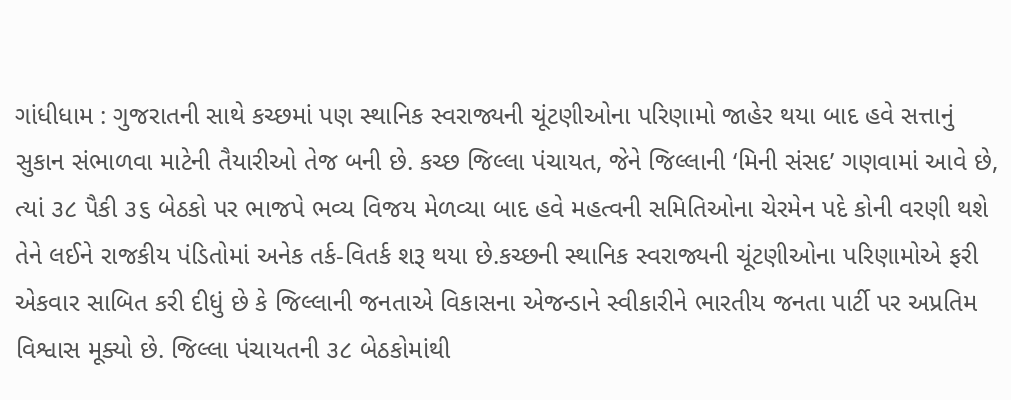ગાંધીધામ : ગુજરાતની સાથે કચ્છમાં પણ સ્થાનિક સ્વરાજ્યની ચૂંટણીઓના પરિણામો જાહેર થયા બાદ હવે સત્તાનું સુકાન સંભાળવા માટેની તૈયારીઓ તેજ બની છે. કચ્છ જિલ્લા પંચાયત, જેને જિલ્લાની ‘મિની સંસદ’ ગણવામાં આવે છે, ત્યાં ૩૮ પૈકી ૩૬ બેઠકો પર ભાજપે ભવ્ય વિજય મેળવ્યા બાદ હવે મહત્વની સમિતિઓના ચેરમેન પદે કોની વરણી થશે તેને લઈને રાજકીય પંડિતોમાં અનેક તર્ક-વિતર્ક શરૂ થયા છે.કચ્છની સ્થાનિક સ્વરાજ્યની ચૂંટણીઓના પરિણામોએ ફરી એકવાર સાબિત કરી દીધું છે કે જિલ્લાની જનતાએ વિકાસના એજન્ડાને સ્વીકારીને ભારતીય જનતા પાર્ટી પર અપ્રતિમ વિશ્વાસ મૂક્યો છે. જિલ્લા પંચાયતની ૩૮ બેઠકોમાંથી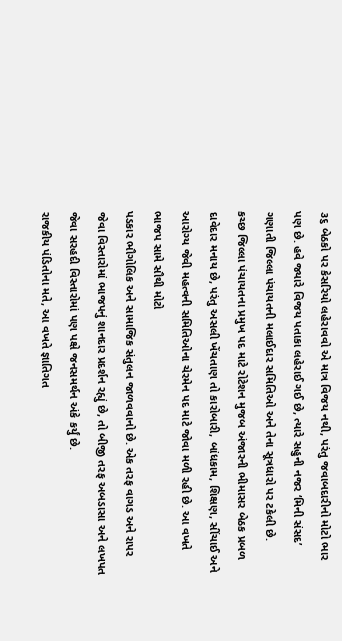૩૬ બેઠકો પર કેસરિયો લહેરાવવો એ માત્ર વિજય નથી, પરંતુ જવાબદારીનો મોટો ભાર પણ છે. હવે જ્યારે વિજય પતાકા લહેરાઈ ગઈ છે, ત્યારે સહુની નજર ‘મિની સંસદ’ ગણાતી જિલ્લા પંચાયતની મલાઈદાર સમિતિઓ અને તેના સૂત્રધારો પર ટકેલી છે.
કચ્છ જિલ્લા પંચાયતના પ્રમુખ પદ માટે રોટેશન મુજબ અંજારની ભીમાસર બેઠક પ્રબળ દાવેદાર મનાય છે, પરંતુ અસલી ખેંચતાણ તો કારોબારી, બાંધકામ, શિક્ષણ, સીંચાઈ અને આરોગ્ય જેવી મહત્વની સમિતિઓના ચેરમેન પદ માટે જોવા મળી રહી છે. આ વખતે ભાજપ સામે સૌથી મોટો
પડકાર ભૌગોલિક અને સામાજિક સંતુલન જાળવવાનો છે. એક તરફ વાગડ અને રાપર જેવા વિસ્તારોમાં ભાજપનું શાનદાર પ્રદર્શન રહ્યું છે, તો બીજી તરફ અબડાસા અને લખપત જેવા સરહદી વિસ્તારોમાં પણ પક્ષે જનસમર્થન અંકે કર્યું છે.
રાજકીય પંડિતોના મતે, આ વખતે જ્ઞાતિગત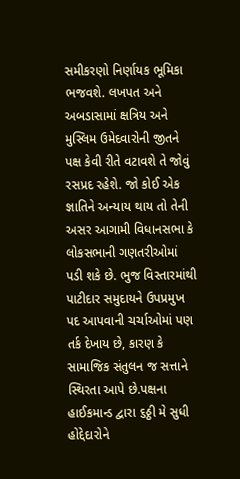સમીકરણો નિર્ણાયક ભૂમિકા ભજવશે. લખપત અને અબડાસામાં ક્ષત્રિય અને મુસ્લિમ ઉમેદવારોની જીતને પક્ષ કેવી રીતે વટાવશે તે જોવું રસપ્રદ રહેશે. જો કોઈ એક જ્ઞાતિને અન્યાય થાય તો તેની અસર આગામી વિધાનસભા કે લોકસભાની ગણતરીઓમાં
પડી શકે છે. ભુજ વિસ્તારમાંથી પાટીદાર સમુદાયને ઉપપ્રમુખ પદ આપવાની ચર્ચાઓમાં પણ તર્ક દેખાય છે, કારણ કે સામાજિક સંતુલન જ સત્તાને સ્થિરતા આપે છે.પક્ષના હાઈકમાન્ડ દ્વારા ૬ઠ્ઠી મે સુધી હોદ્દેદારોને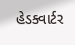હેડક્વાર્ટર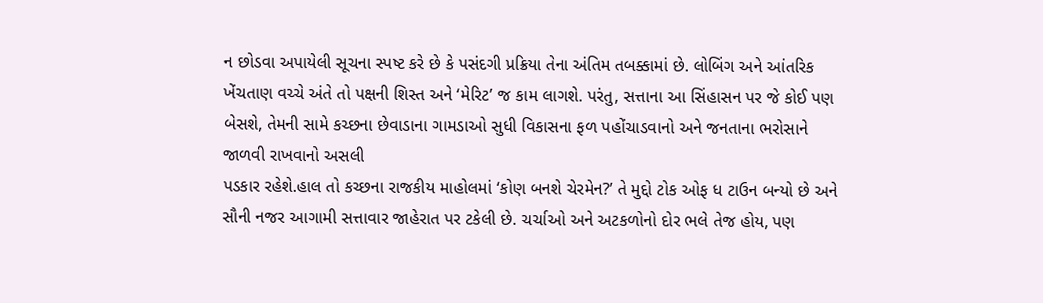ન છોડવા અપાયેલી સૂચના સ્પષ્ટ કરે છે કે પસંદગી પ્રક્રિયા તેના અંતિમ તબક્કામાં છે. લોબિંગ અને આંતરિક ખેંચતાણ વચ્ચે અંતે તો પક્ષની શિસ્ત અને ‘મેરિટ’ જ કામ લાગશે. પરંતુ, સત્તાના આ સિંહાસન પર જે કોઈ પણ બેસશે, તેમની સામે કચ્છના છેવાડાના ગામડાઓ સુધી વિકાસના ફળ પહોંચાડવાનો અને જનતાના ભરોસાને જાળવી રાખવાનો અસલી
પડકાર રહેશે.હાલ તો કચ્છના રાજકીય માહોલમાં ‘કોણ બનશે ચેરમેન?’ તે મુદ્દો ટોક ઓફ ધ ટાઉન બન્યો છે અને સૌની નજર આગામી સત્તાવાર જાહેરાત પર ટકેલી છે. ચર્ચાઓ અને અટકળોનો દોર ભલે તેજ હોય, પણ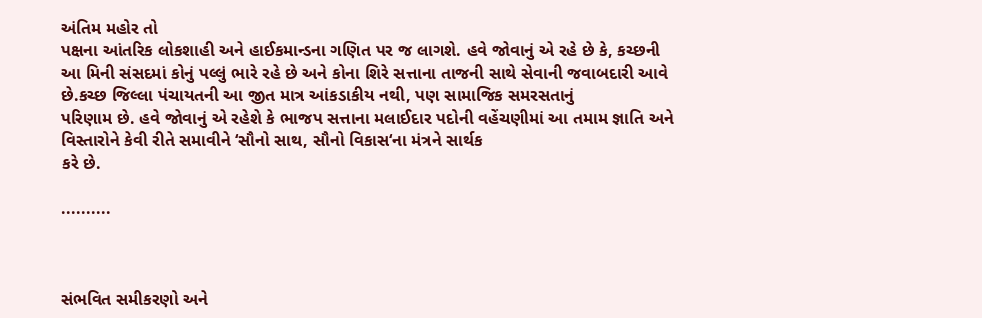અંતિમ મહોર તો
પક્ષના આંતરિક લોકશાહી અને હાઈકમાન્ડના ગણિત પર જ લાગશે. હવે જોવાનું એ રહે છે કે, કચ્છની આ મિની સંસદમાં કોનું પલ્લું ભારે રહે છે અને કોના શિરે સત્તાના તાજની સાથે સેવાની જવાબદારી આવે છે.કચ્છ જિલ્લા પંચાયતની આ જીત માત્ર આંકડાકીય નથી, પણ સામાજિક સમરસતાનું
પરિણામ છે. હવે જોવાનું એ રહેશે કે ભાજપ સત્તાના મલાઈદાર પદોની વહેંચણીમાં આ તમામ જ્ઞાતિ અને વિસ્તારોને કેવી રીતે સમાવીને ‘સૌનો સાથ, સૌનો વિકાસ‘ના મંત્રને સાર્થક
કરે છે.

..........



સંભવિત સમીકરણો અને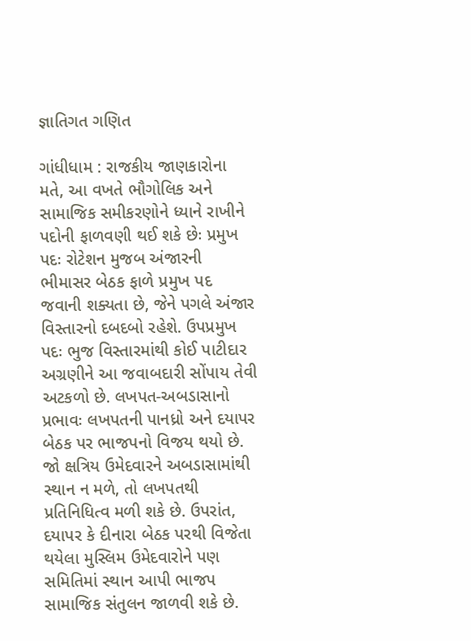જ્ઞાતિગત ગણિત

ગાંધીધામ : રાજકીય જાણકારોના મતે, આ વખતે ભૌગોલિક અને સામાજિક સમીકરણોને ધ્યાને રાખીને પદોની ફાળવણી થઈ શકે છેઃ પ્રમુખ પદઃ રોટેશન મુજબ અંજારની ભીમાસર બેઠક ફાળે પ્રમુખ પદ જવાની શક્યતા છે, જેને પગલે અંજાર વિસ્તારનો દબદબો રહેશે. ઉપપ્રમુખ પદઃ ભુજ વિસ્તારમાંથી કોઈ પાટીદાર અગ્રણીને આ જવાબદારી સોંપાય તેવી અટકળો છે. લખપત-અબડાસાનો પ્રભાવઃ લખપતની પાનધ્રો અને દયાપર બેઠક પર ભાજપનો વિજય થયો છે. જો ક્ષત્રિય ઉમેદવારને અબડાસામાંથી સ્થાન ન મળે, તો લખપતથી પ્રતિનિધિત્વ મળી શકે છે. ઉપરાંત, દયાપર કે દીનારા બેઠક પરથી વિજેતા થયેલા મુસ્લિમ ઉમેદવારોને પણ સમિતિમાં સ્થાન આપી ભાજપ સામાજિક સંતુલન જાળવી શકે છે.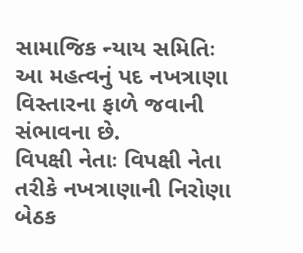સામાજિક ન્યાય સમિતિઃ આ મહત્વનું પદ નખત્રાણા વિસ્તારના ફાળે જવાની સંભાવના છે.
વિપક્ષી નેતાઃ વિપક્ષી નેતા તરીકે નખત્રાણાની નિરોણા બેઠક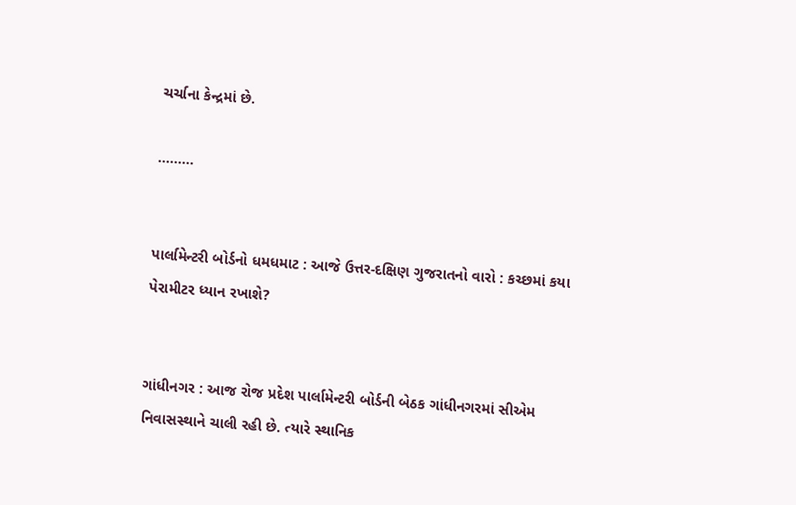ચર્ચાના કેન્દ્રમાં છે.

.........


પાર્લામેન્ટરી બોર્ડનો ધમધમાટ : આજે ઉત્તર-દક્ષિણ ગુજરાતનો વારો : કચ્છમાં કયા પેરામીટર ધ્યાન રખાશે?


ગાંધીનગર : આજ રોજ પ્રદેશ પાર્લામેન્ટરી બોર્ડની બેઠક ગાંધીનગરમાં સીએમ નિવાસસ્થાને ચાલી રહી છે. ત્યારે સ્થાનિક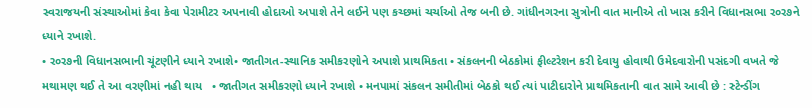સ્વરાજયની સંસ્થાઓમાં કેવા કેવા પેરામીટર અપનાવી હોદાઓ અપાશે તેને લઈને પણ કચ્છમાં ચર્ચાઓ તેજ બની છે. ગાંધીનગરના સુત્રોની વાત માનીએ તો ખાસ કરીને વિધાનસભા ર૦ર૭ને ધ્યાને રખાશે.
• ર૦ર૭ની વિધાનસભાની ચૂંટણીને ધ્યાને રખાશે• જાતીગત-સ્થાનિક સમીકરણોને અપાશે પ્રાથમિકતા • સંકલનની બેઠકોમાં ફીલ્ટરેશન કરી દેવાયુ હોવાથી ઉમેદવારોની પસંદગી વખતે જે મથામણ થઈ તે આ વરણીમાં નહી થાય   • જાતીગત સમીકરણો ધ્યાને રખાશે • મનપામાં સંકલન સમીતીમાં બેઠકો થઈ ત્યાં પાટીદારોને પ્રાથમિકતાની વાત સામે આવી છે : સ્ટેન્ડીંગ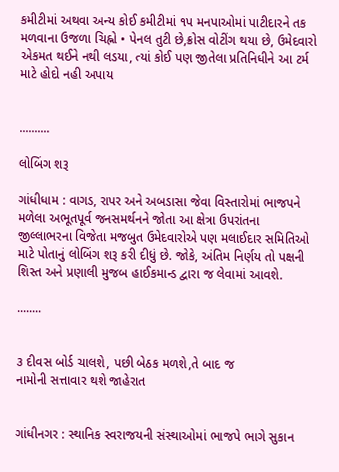કમીટીમાં અથવા અન્ય કોઈ કમીટીમાં ૧પ મનપાઓમાં પાટીદારને તક મળવાના ઉજળા ચિહ્નો • પેનલ તુટી છે,ક્રોસ વોટીંગ થયા છે, ઉમેદવારો એકમત થઈને નથી લડયા, ત્યાં કોઈ પણ જીતેલા પ્રતિનિધીને આ ટર્મ માટે હોદો નહી અપાય


..........

લોબિંગ શરૂ

ગાંધીધામ : વાગડ, રાપર અને અબડાસા જેવા વિસ્તારોમાં ભાજપને મળેલા અભૂતપૂર્વ જનસમર્થનને જોતા આ ક્ષેત્રા ઉપરાંતના જીલ્લાભરના વિજેતા મજબુત ઉમેદવારોએ પણ મલાઈદાર સમિતિઓ માટે પોતાનું લોબિંગ શરૂ કરી દીધું છે. જોકે, અંતિમ નિર્ણય તો પક્ષની શિસ્ત અને પ્રણાલી મુજબ હાઈકમાન્ડ દ્વારા જ લેવામાં આવશે.

........


૩ દીવસ બોર્ડ ચાલશે, પછી બેઠક મળશે,તે બાદ જ
નામોની સત્તાવાર થશે જાહેરાત


ગાંધીનગર : સ્થાનિક સ્વરાજયની સંસ્થાઓમાં ભાજપે ભાગે સુકાન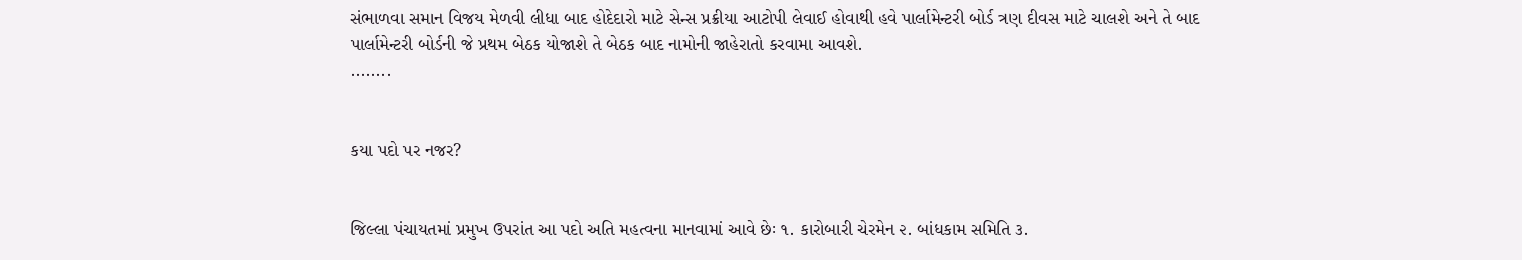સંભાળવા સમાન વિજય મેળવી લીધા બાદ હોદેદારો માટે સેન્સ પ્રક્રીયા આટોપી લેવાઈ હોવાથી હવે પાર્લામેન્ટરી બોર્ડ ત્રણ દીવસ માટે ચાલશે અને તે બાદ પાર્લામેન્ટરી બોર્ડની જે પ્રથમ બેઠક યોજાશે તે બેઠક બાદ નામોની જાહેરાતો કરવામા આવશે.
........


કયા પદો પર નજર?


જિલ્લા પંચાયતમાં પ્રમુખ ઉપરાંત આ પદો અતિ મહત્વના માનવામાં આવે છેઃ ૧. કારોબારી ચેરમેન ૨. બાંધકામ સમિતિ ૩.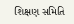શિક્ષણ સમિતિ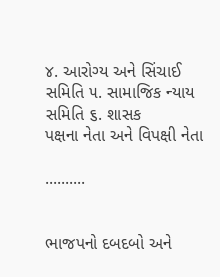૪. આરોગ્ય અને સિંચાઈ સમિતિ ૫. સામાજિક ન્યાય સમિતિ ૬. શાસક
પક્ષના નેતા અને વિપક્ષી નેતા

..........


ભાજપનો દબદબો અને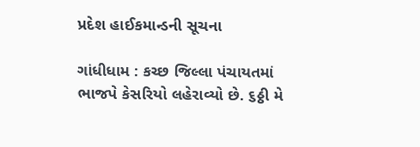પ્રદેશ હાઈકમાન્ડની સૂચના

ગાંધીધામ : કચ્છ જિલ્લા પંચાયતમાં ભાજપે કેસરિયો લહેરાવ્યો છે. ૬ઠ્ઠી મે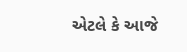એટલે કે આજે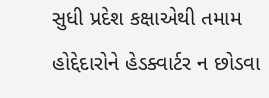સુધી પ્રદેશ કક્ષાએથી તમામ હોદ્દેદારોને હેડક્વાર્ટર ન છોડવા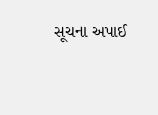સૂચના અપાઈ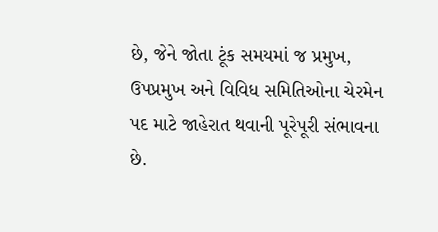છે, જેને જોતા ટૂંક સમયમાં જ પ્રમુખ, ઉપપ્રમુખ અને વિવિધ સમિતિઓના ચેરમેન પદ માટે જાહેરાત થવાની પૂરેપૂરી સંભાવના છે.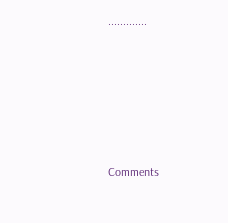.............






Comments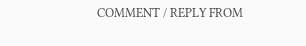COMMENT / REPLY FROM